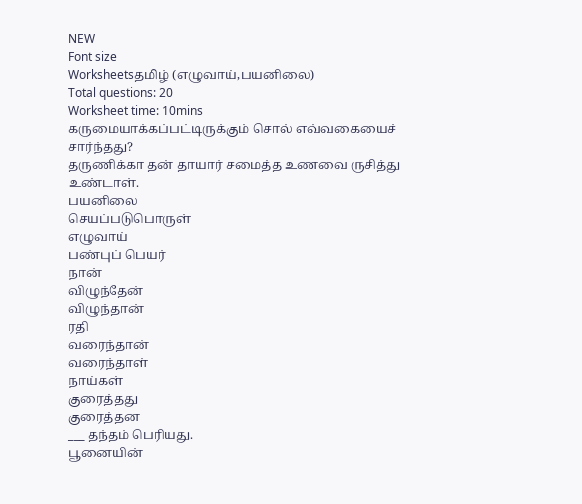NEW
Font size
Worksheetsதமிழ் (எழுவாய்,பயனிலை)
Total questions: 20
Worksheet time: 10mins
கருமையாக்கப்பட்டிருக்கும் சொல் எவ்வகையைச் சார்ந்தது?
தருணிக்கா தன் தாயார் சமைத்த உணவை ருசித்து உண்டாள்.
பயனிலை
செயப்படுபொருள்
எழுவாய்
பண்புப் பெயர்
நான்
விழுந்தேன்
விழுந்தான்
ரதி
வரைந்தான்
வரைந்தாள்
நாய்கள்
குரைத்தது
குரைத்தன
___ தந்தம் பெரியது.
பூனையின்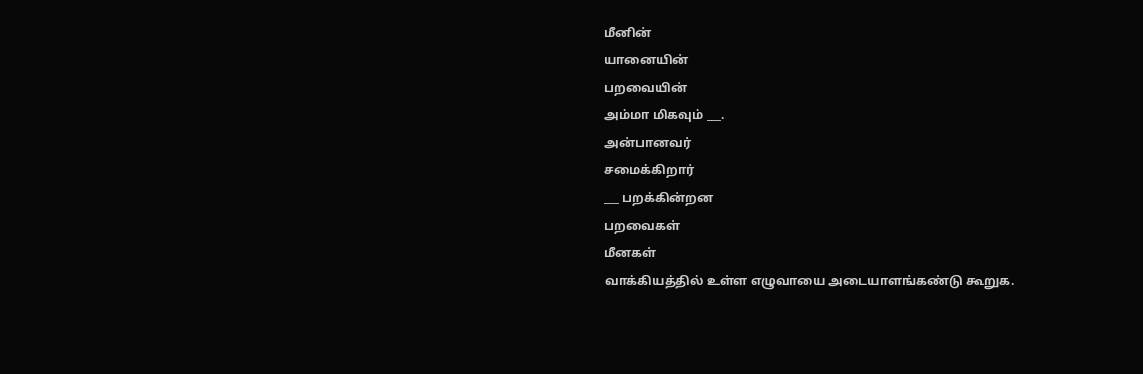மீனின்
யானையின்
பறவையின்
அம்மா மிகவும் ___.
அன்பானவர்
சமைக்கிறார்
___ பறக்கின்றன
பறவைகள்
மீனகள்
வாக்கியத்தில் உள்ள எழுவாயை அடையாளங்கண்டு கூறுக.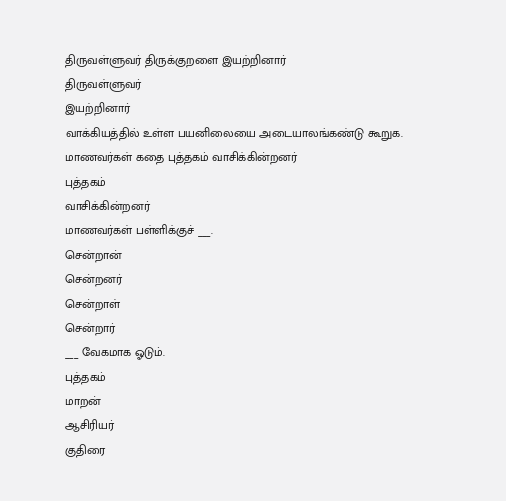திருவள்ளுவர் திருக்குறளை இயற்றினார்
திருவள்ளுவர்
இயற்றினார்
வாக்கியத்தில் உள்ள பயனிலையை அடையாலங்கண்டு கூறுக.
மாணவர்கள் கதை புத்தகம் வாசிக்கின்றனர்
புத்தகம்
வாசிக்கின்றனர்
மாணவர்கள் பள்ளிக்குச் ___.
சென்றான்
சென்றனர்
சென்றாள்
சென்றார்
___ வேகமாக ஓடும்.
புத்தகம்
மாறன்
ஆசிரியர்
குதிரை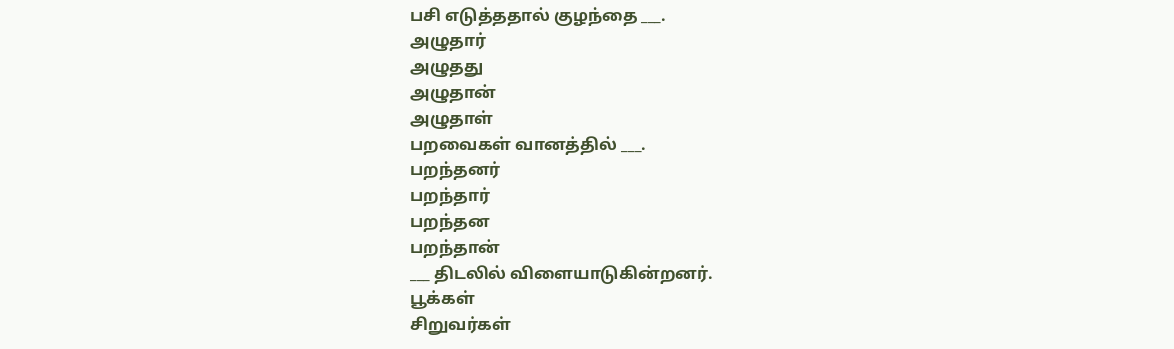பசி எடுத்ததால் குழந்தை ___.
அழுதார்
அழுதது
அழுதான்
அழுதாள்
பறவைகள் வானத்தில் ___.
பறந்தனர்
பறந்தார்
பறந்தன
பறந்தான்
___ திடலில் விளையாடுகின்றனர்.
பூக்கள்
சிறுவர்கள்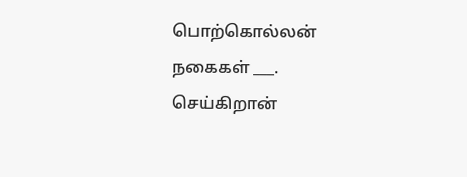பொற்கொல்லன் நகைகள் ___.
செய்கிறான்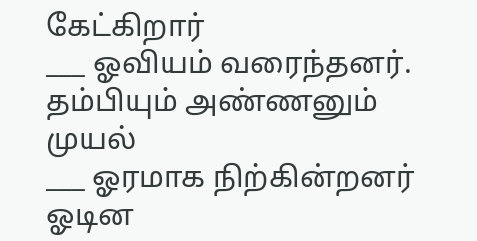கேட்கிறார்
___ ஓவியம் வரைந்தனர்.
தம்பியும் அண்ணனும்
முயல்
___ ஓரமாக நிற்கின்றனர்
ஓடின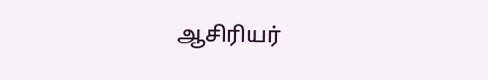ஆசிரியர்